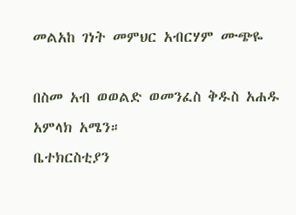መልአከ ገነት መምህር አብርሃም ሙጭዬ

በስመ አብ ወወልድ ወመንፈስ ቅዱስ አሐዱ አምላክ አሜን።
ቤተክርስቲያን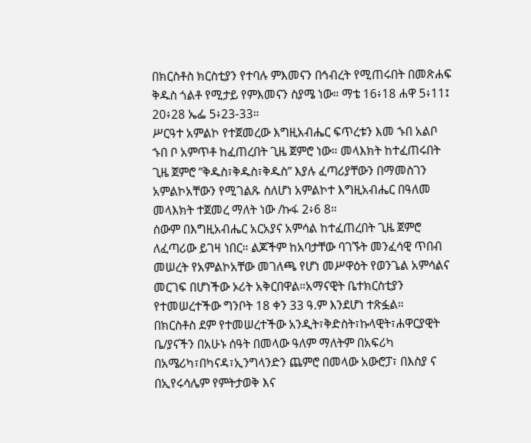በክርስቶስ ክርስቲያን የተባሉ ምእመናን በኅብረት የሚጠሩበት በመጽሐፍ ቅዱስ ጎልቶ የሚታይ የምእመናን ስያሜ ነው። ማቴ 16፥18 ሐዋ 5፥11፤ 20፥28 ኤፌ 5፥23-33።
ሥርዓተ አምልኮ የተጀመረው እግዚአብሔር ፍጥረቱን እመ ኁበ አልቦ ኁበ ቦ አምጥቶ ከፈጠረበት ጊዜ ጀምሮ ነው። መላእክት ከተፈጠሩበት ጊዜ ጀምሮ ”ቅዱስ፣ቅዱስ፣ቅዱስ” እያሉ ፈጣሪያቸውን በማመስገን አምልኮአቸውን የሚገልጹ ስለሆነ አምልኮተ እግዚአብሔር በዓለመ መላእክት ተጀመረ ማለት ነው /ኩፋ 2፥6 8።
ሰውም በእግዚአብሔር አርአያና አምሳል ከተፈጠረበት ጊዜ ጀምሮ ለፈጣሪው ይገዛ ነበር። ልጆችም ከአባታቸው ባገኙት መንፈሳዊ ጥበብ መሠረት የአምልኮአቸው መገለጫ የሆነ መሥዋዕት የወንጌል አምሳልና መርገፍ በሆነችው ኦሪት አቅርበዋል።አማናዊት ቤተክርስቲያን የተመሠረተችው ግንቦት 18 ቀን 33 ዓ.ም እንደሆነ ተጽፏል።
በክርስቶስ ደም የተመሠረተችው አንዲት፣ቅድስት፣ኩላዊት፣ሐዋርያዊት ቤ/ያናችን በአሁኑ ሰዓት በመላው ዓለም ማለትም በአፍሪካ በአሜሪካ፣በካናዳ፣ኢንግላንድን ጨምሮ በመላው አውሮፓ፣ በእስያ ና በኢየሩሳሌም የምትታወቅ እና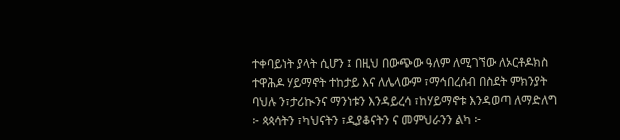ተቀባይነት ያላት ሲሆን ፤ በዚህ በውጭው ዓለም ለሚገኘው ለኦርቶዶክስ ተዋሕዶ ሃይማኖት ተከታይ እና ለሌላውም ፣ማኅበረሰብ በስደት ምክንያት ባህሉ ን፣ታሪኲንና ማንነቱን እንዳይረሳ ፣ከሃይማኖቱ እንዳወጣ ለማድለግ ፦ ጳጳሳትን ፣ካህናትን ፣ዲያቆናትን ና መምህራንን ልካ ፦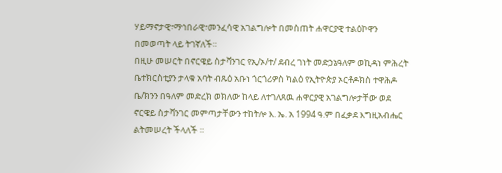ሃይማኖታዊ፣ማኅበራዊ፣መንፈሳዊ አገልግሎት በመስጠት ሐዋርያዊ ተልዕኮዋን በመወጣት ላይ ትገኛለች።
በዚሁ መሠርት በኖርዌይ ስታቫንገር የኢ/ኦ/ተ/ ደብረ ገነት መድኃኔዓለም ወኪዳነ ምሕረት ቤተክርስቲያን ታላቁ አባት ብጹዕ አቡነ ጎርጎሪዎስ ካልዕ የኢትዮጵያ ኦርቶዶክስ ተዋሕዶ ቤ/ክንን በዓለም መድረክ ወክለው ከላይ ለተገለጸዉ ሐዋርያዊ አገልግሎታቸው ወደ ኖርዌይ ስታቫንገር መምጣታቸውን ተከትሎ እ. ኤ. አ 1994 ዓ.ም በፈቃደ እግዚአብሔር ልትመሠረት ችላለች ።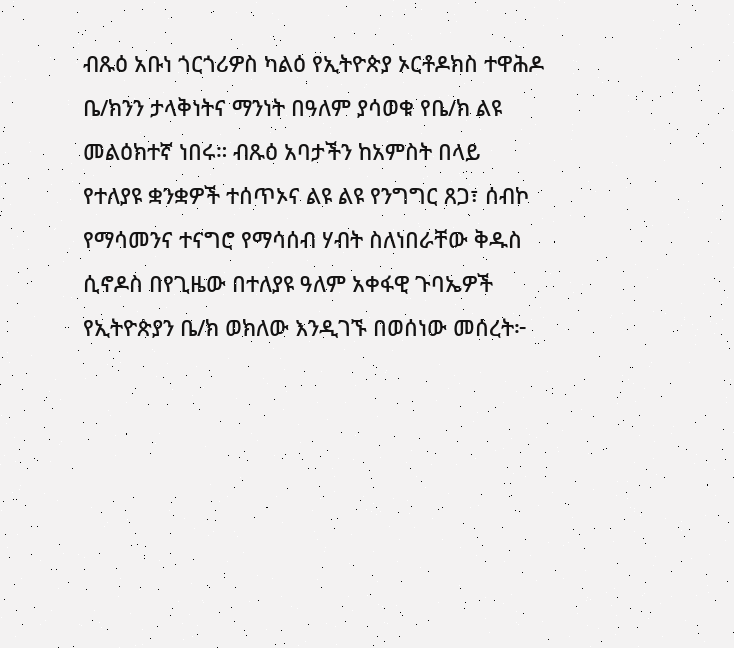ብጹዕ አቡነ ጎርጎሪዎስ ካልዕ የኢትዮጵያ ኦርቶዶክስ ተዋሕዶ ቤ/ክንን ታላቅነትና ማንነት በዓለም ያሳወቁ የቤ/ክ ልዩ መልዕክተኛ ነበሩ። ብጹዕ አባታችን ከአምስት በላይ የተለያዩ ቋንቋዎች ተሰጥኦና ልዩ ልዩ የንግግር ጸጋ፣ ሰብኮ የማሳመንና ተናግሮ የማሳሰብ ሃብት ስለነበራቸው ቅዱስ ሲኖዶስ በየጊዜው በተለያዩ ዓለም አቀፋዊ ጉባኤዎች የኢትዮጵያን ቤ/ክ ወክለው እንዲገኙ በወሰነው መሰረት፦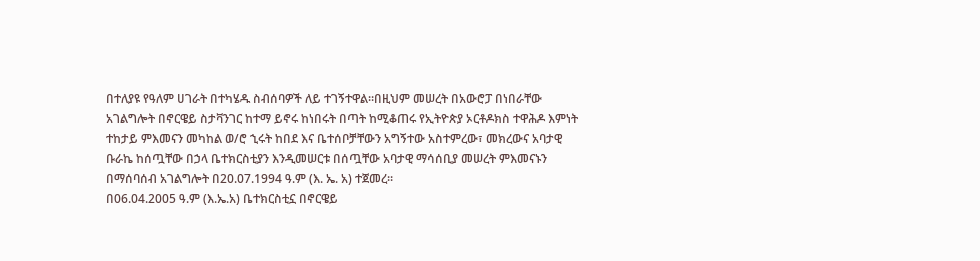በተለያዩ የዓለም ሀገራት በተካሄዱ ስብሰባዎች ለይ ተገኝተዋል።በዚህም መሠረት በአውሮፓ በነበራቸው አገልግሎት በኖርዌይ ስታቫንገር ከተማ ይኖሩ ከነበሩት በጣት ከሚቆጠሩ የኢትዮጵያ ኦርቶዶክስ ተዋሕዶ እምነት ተከታይ ምእመናን መካከል ወ/ሮ ኂሩት ከበደ እና ቤተሰቦቻቸውን አግኝተው አስተምረው፣ መክረውና አባታዊ ቡራኬ ከሰጧቸው በኃላ ቤተክርስቲያን እንዲመሠርቱ በሰጧቸው አባታዊ ማሳሰቢያ መሠረት ምእመናኑን በማሰባሰብ አገልግሎት በ20.07.1994 ዓ.ም (እ. ኤ. አ) ተጀመረ።
በ06.04.2005 ዓ.ም (እ.ኤ.አ) ቤተክርስቲኗ በኖርዌይ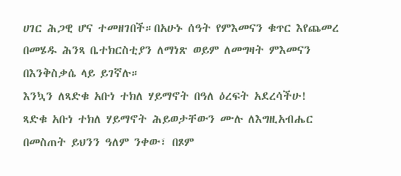ሀገር ሕጋዊ ሆና ተመዘገበች።በአሁኑ ሰዓት የምእመናን ቁጥር እየጨመረ በመሄዱ ሕንጻ ቤተክርስቲያን ለማነጽ ወይም ለመግዛት ምእመናን በእንቅስቃሴ ላይ ይገኛሉ።
እንኳን ለጻድቁ አቡነ ተክለ ሃይማኖት በዓለ ዕረፍት አደረሳችሁ!
ጻድቁ አቡነ ተክለ ሃይማኖት ሕይወታቸውን ሙሉ ለእግዚአብሔር በመስጠት ይህንን ዓለም ንቀው፣ በጾም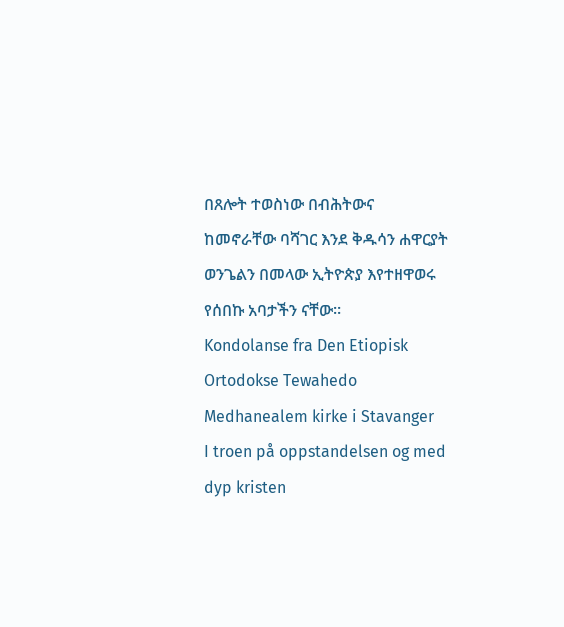በጸሎት ተወስነው በብሕትውና ከመኖራቸው ባሻገር እንደ ቅዱሳን ሐዋርያት ወንጌልን በመላው ኢትዮጵያ እየተዘዋወሩ የሰበኩ አባታችን ናቸው።
Kondolanse fra Den Etiopisk Ortodokse Tewahedo Medhanealem kirke i Stavanger
I troen på oppstandelsen og med dyp kristen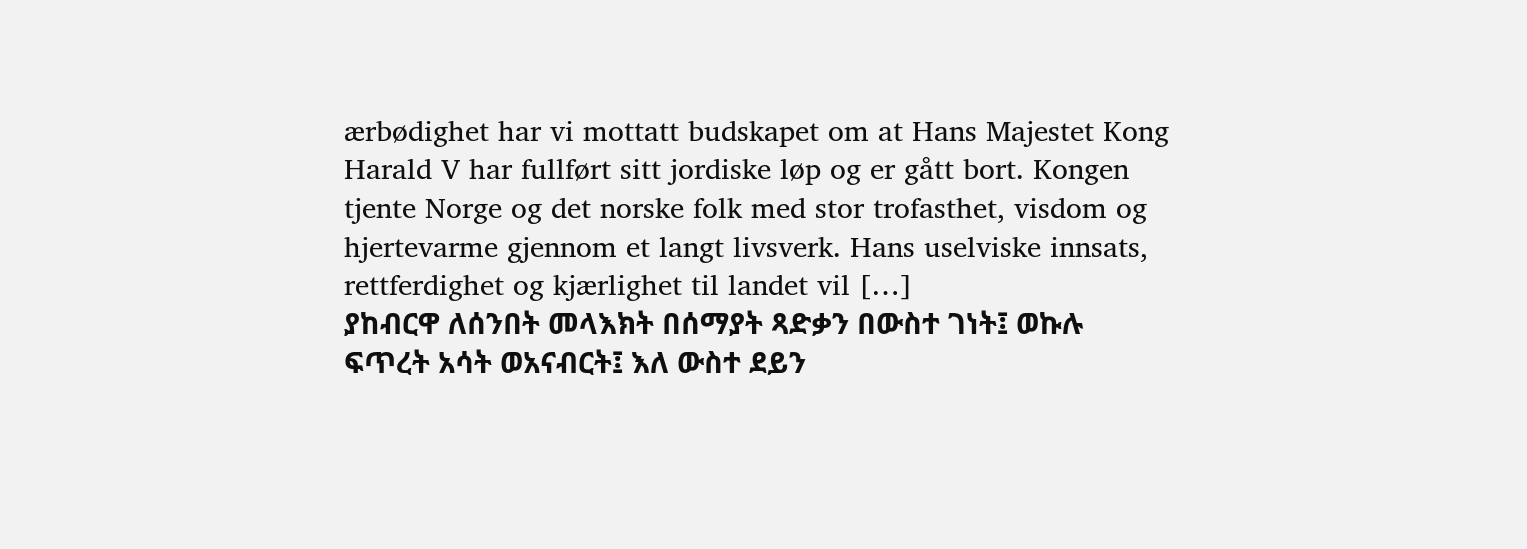ærbødighet har vi mottatt budskapet om at Hans Majestet Kong Harald V har fullført sitt jordiske løp og er gått bort. Kongen tjente Norge og det norske folk med stor trofasthet, visdom og hjertevarme gjennom et langt livsverk. Hans uselviske innsats, rettferdighet og kjærlighet til landet vil […]
ያከብርዋ ለሰንበት መላእክት በሰማያት ጻድቃን በውስተ ገነት፤ ወኩሉ ፍጥረት አሳት ወአናብርት፤ እለ ውስተ ደይን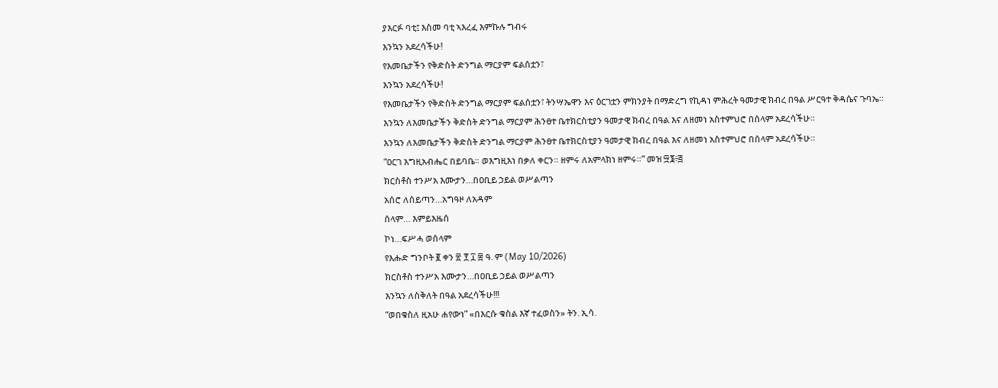ያእርፉ ባቲ፤ እስመ ባቲ ኣእረፈ እምኩሉ ግብሩ
እንኳን አደረሳችሁ!
የእመቤታችን የቅድስት ድንግል ማርያም ፍልሰቷን፣
እንኳን አደረሳችሁ!
የእመቤታችን የቅድስት ድንግል ማርያም ፍልሰቷን፣ ትንሣኤዋን እና ዕርገቷን ምክንያት በማድረግ የኪዳነ ምሕረት ዓመታዊ ክብረ በዓል ሥርዓተ ቅዳሴና ጉባኤ።
እንኳን ለእመቤታችን ቅድስት ድንግል ማርያም ሕንፀተ ቤተክርስቲያን ዓመታዊ ክብረ በዓል እና ለዘመነ አስተምህሮ በሰላም አደረሳችሁ።
እንኳን ለእመቤታችን ቅድስት ድንግል ማርያም ሕንፀተ ቤተክርስቲያን ዓመታዊ ክብረ በዓል እና ለዘመነ አስተምህሮ በሰላም አደረሳችሁ።
“ዐርገ እግዚአብሔር በይባቤ። ወእግዚእነ በቃለ ቀርን። ዘምሩ ለአምላክነ ዘምሩ።” መዝ ፵፮፥፭
ክርስቶስ ተንሥአ እሙታን…በዐቢይ ኃይል ወሥልጣን
አሰሮ ለሰይጣን…አግዓዞ ለአዳም
ሰላም… እምይእዜሰ
ኮነ…ፍሥሓ ወሰላም
የእሑድ ግንቦት ፪ ቀን ፳ ፻ ፲ ፰ ዓ. ም (May 10/2026)
ክርስቶስ ተንሥአ እሙታን…በዐቢይ ኃይል ወሥልጣን
እንኳን ለስቅለት በዓል አደረሳችሁ!!!
“ወበቁስለ ዚአሁ ሐየውነ” «በእርሱ ቁስል እኛ ተፈወስን» ትን. ኢሳ.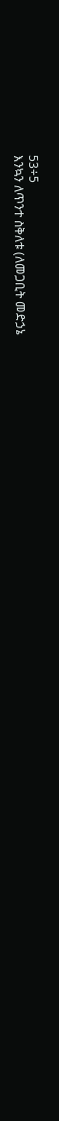53÷5
እንኳን ለጥንተ ስቅለቱ (ለመጋቢት መድኃኔ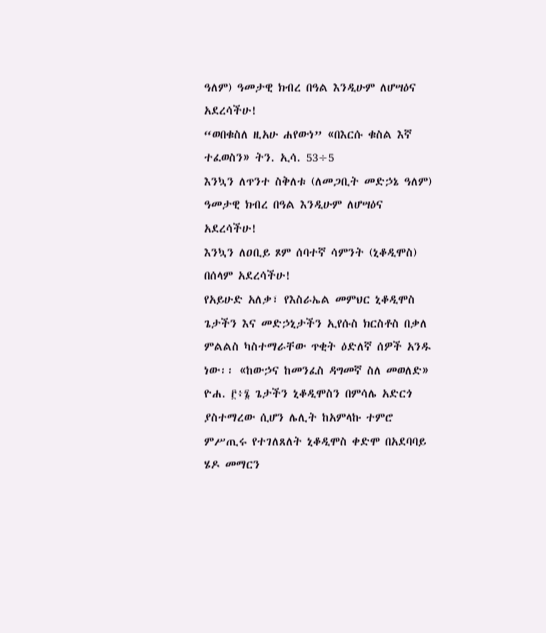ዓለም) ዓመታዊ ክብረ በዓል እንዲሁም ለሆሣዕና አደረሳችሁ!
“ወበቁስለ ዚአሁ ሐየውነ” «በእርሱ ቁስል እኛ ተፈወስን» ትን. ኢሳ. 53÷5
እንኳን ለጥንተ ስቅለቱ (ለመጋቢት መድኃኔ ዓለም) ዓመታዊ ክብረ በዓል እንዲሁም ለሆሣዕና አደረሳችሁ!
እንኳን ለዐቢይ ጾም ሰባተኛ ሳምንት (ኒቆዲሞስ) በሰላም አደረሳችሁ!
የአይሁድ አለቃ፣ የእስራኤል መምህር ኒቆዲሞስ ጌታችን እና መድኃኒታችን ኢየሱስ ክርስቶስ በቃለ ምልልስ ካስተማራቸው ጥቂት ዕድለኛ ሰዎች አንዱ ነው፡፡ «ከውኃና ከመንፈስ ዳግመኛ ስለ መወለድ» ዮሐ. ፫፥፮ ጌታችን ኒቆዲሞስን በምሳሌ አድርጎ ያስተማረው ሲሆን ሌሊት ከአምላኩ ተምሮ ምሥጢሩ የተገለጸለት ኒቆዲሞስ ቀድሞ በአደባባይ ሄዶ መማርን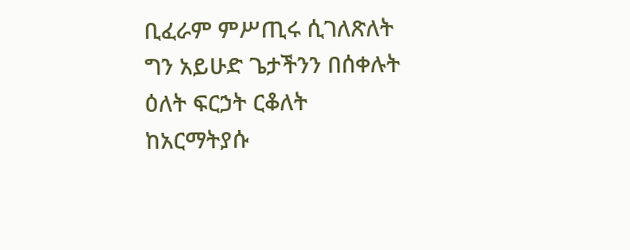ቢፈራም ምሥጢሩ ሲገለጽለት ግን አይሁድ ጌታችንን በሰቀሉት ዕለት ፍርኃት ርቆለት ከአርማትያሱ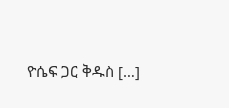ዮሴፍ ጋር ቅዱስ […]